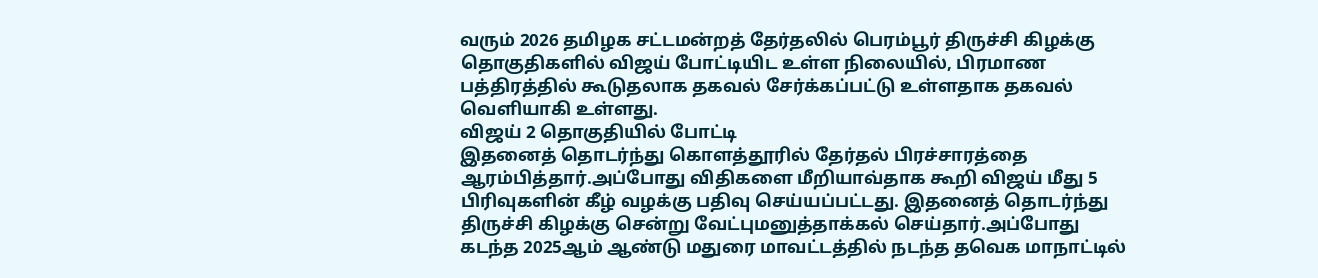வரும் 2026 தமிழக சட்டமன்றத் தேர்தலில் பெரம்பூர் திருச்சி கிழக்கு தொகுதிகளில் விஜய் போட்டியிட உள்ள நிலையில், பிரமாண பத்திரத்தில் கூடுதலாக தகவல் சேர்க்கப்பட்டு உள்ளதாக தகவல் வெளியாகி உள்ளது.
விஜய் 2 தொகுதியில் போட்டி
இதனைத் தொடர்ந்து கொளத்தூரில் தேர்தல் பிரச்சாரத்தை ஆரம்பித்தார்.அப்போது விதிகளை மீறியாவ்தாக கூறி விஜய் மீது 5 பிரிவுகளின் கீழ் வழக்கு பதிவு செய்யப்பட்டது. இதனைத் தொடர்ந்து திருச்சி கிழக்கு சென்று வேட்புமனுத்தாக்கல் செய்தார்.அப்போது கடந்த 2025ஆம் ஆண்டு மதுரை மாவட்டத்தில் நடந்த தவெக மாநாட்டில்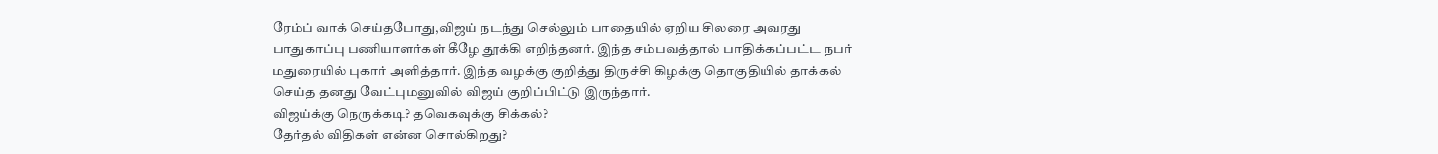ரேம்ப் வாக் செய்தபோது,விஜய் நடந்து செல்லும் பாதையில் ஏறிய சிலரை அவரது பாதுகாப்பு பணியாளர்கள் கீழே தூக்கி எறிந்தனர். இந்த சம்பவத்தால் பாதிக்கப்பட்ட நபர் மதுரையில் புகார் அளித்தார். இந்த வழக்கு குறித்து திருச்சி கிழக்கு தொகுதியில் தாக்கல் செய்த தனது வேட்புமனுவில் விஜய் குறிப்பிட்டு இருந்தார்.
விஜய்க்கு நெருக்கடி? தவெகவுக்கு சிக்கல்?
தேர்தல் விதிகள் என்ன சொல்கிறது?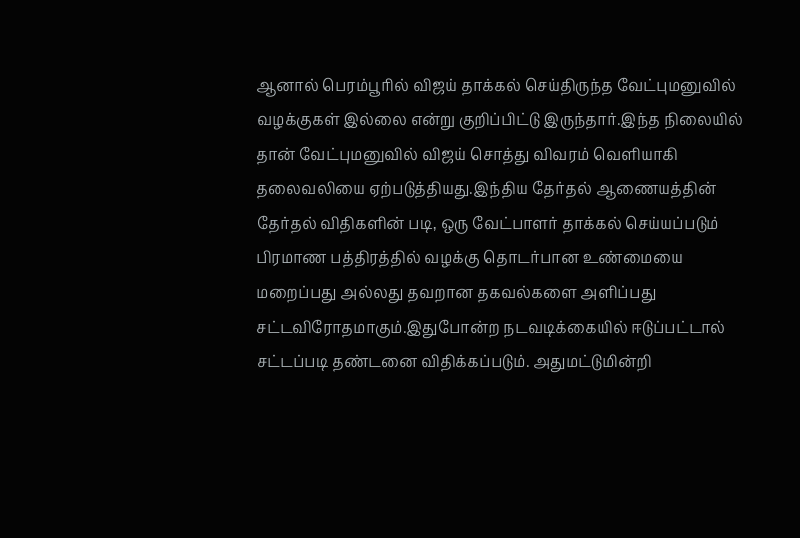ஆனால் பெரம்பூரில் விஜய் தாக்கல் செய்திருந்த வேட்புமனுவில் வழக்குகள் இல்லை என்று குறிப்பிட்டு இருந்தார்.இந்த நிலையில் தான் வேட்புமனுவில் விஜய் சொத்து விவரம் வெளியாகி தலைவலியை ஏற்படுத்தியது.இந்திய தேர்தல் ஆணையத்தின் தேர்தல் விதிகளின் படி, ஒரு வேட்பாளர் தாக்கல் செய்யப்படும் பிரமாண பத்திரத்தில் வழக்கு தொடர்பான உண்மையை மறைப்பது அல்லது தவறான தகவல்களை அளிப்பது சட்டவிரோதமாகும்.இதுபோன்ற நடவடிக்கையில் ஈடுப்பட்டால் சட்டப்படி தண்டனை விதிக்கப்படும். அதுமட்டுமின்றி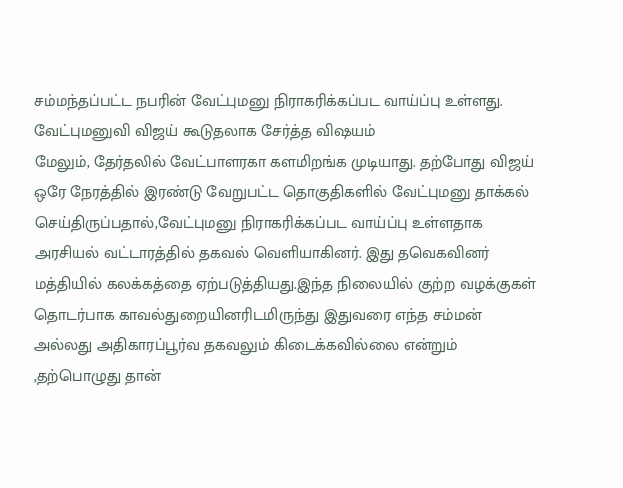சம்மந்தப்பட்ட நபரின் வேட்புமனு நிராகரிக்கப்பட வாய்ப்பு உள்ளது.
வேட்புமனுவி விஜய் கூடுதலாக சேர்த்த விஷயம்
மேலும், தேர்தலில் வேட்பாளரகா களமிறங்க முடியாது. தற்போது விஜய் ஒரே நேரத்தில் இரண்டு வேறுபட்ட தொகுதிகளில் வேட்புமனு தாக்கல் செய்திருப்பதால்,வேட்புமனு நிராகரிக்கப்பட வாய்ப்பு உள்ளதாக அரசியல் வட்டாரத்தில் தகவல் வெளியாகினர். இது தவெகவினர் மத்தியில் கலக்கத்தை ஏற்படுத்தியது.இந்த நிலையில் குற்ற வழக்குகள் தொடர்பாக காவல்துறையினரிடமிருந்து இதுவரை எந்த சம்மன் அல்லது அதிகாரப்பூர்வ தகவலும் கிடைக்கவில்லை என்றும் ,தற்பொழுது தான்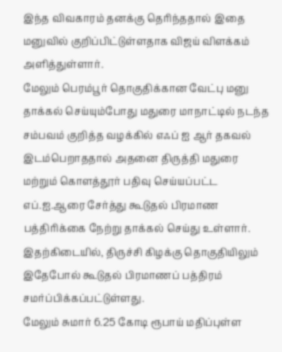இந்த விவகாரம் தனக்கு தெரிந்ததால் இதை மனுவில் குறிப்பிட்டுள்ளதாக விஜய் விளக்கம் அளித்துள்ளார்.
மேலும் பெரம்பூர் தொகுதிக்கான வேட்பு மனு தாக்கல் செய்யும்போது மதுரை மாநாட்டில் நடந்த சம்பவம் குறித்த வழக்கில் எஃப் ஐ ஆர் தகவல் இடம்பெறாததால் அதனை திருத்தி மதுரை மற்றும் கொளத்தூர் பதிவு செய்யப்பட்ட எப்.ஐ.ஆரை சேர்த்து கூடுதல் பிரமாண பத்திரிக்கை நேற்று தாக்கல் செய்து உள்ளார். இதற்கிடையில், திருச்சி கிழக்கு தொகுதியிலும் இதேபோல் கூடுதல் பிரமாணப் பத்திரம் சமர்ப்பிக்கப்பட்டுள்ளது.
மேலும் சுமார் 6.25 கோடி ரூபாய் மதிப்புள்ள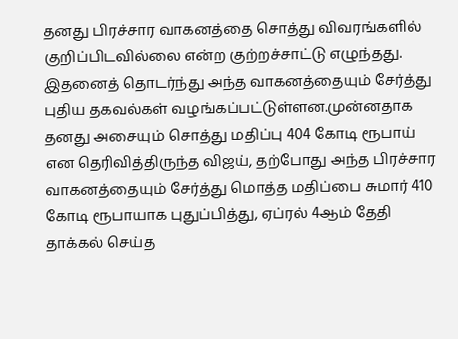தனது பிரச்சார வாகனத்தை சொத்து விவரங்களில் குறிப்பிடவில்லை என்ற குற்றச்சாட்டு எழுந்தது. இதனைத் தொடர்ந்து அந்த வாகனத்தையும் சேர்த்து புதிய தகவல்கள் வழங்கப்பட்டுள்ளன.முன்னதாக தனது அசையும் சொத்து மதிப்பு 404 கோடி ரூபாய் என தெரிவித்திருந்த விஜய், தற்போது அந்த பிரச்சார வாகனத்தையும் சேர்த்து மொத்த மதிப்பை சுமார் 410 கோடி ரூபாயாக புதுப்பித்து, ஏப்ரல் 4ஆம் தேதி தாக்கல் செய்த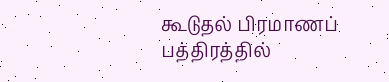கூடுதல் பிரமாணப் பத்திரத்தில்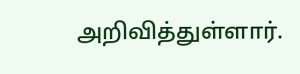அறிவித்துள்ளார்.